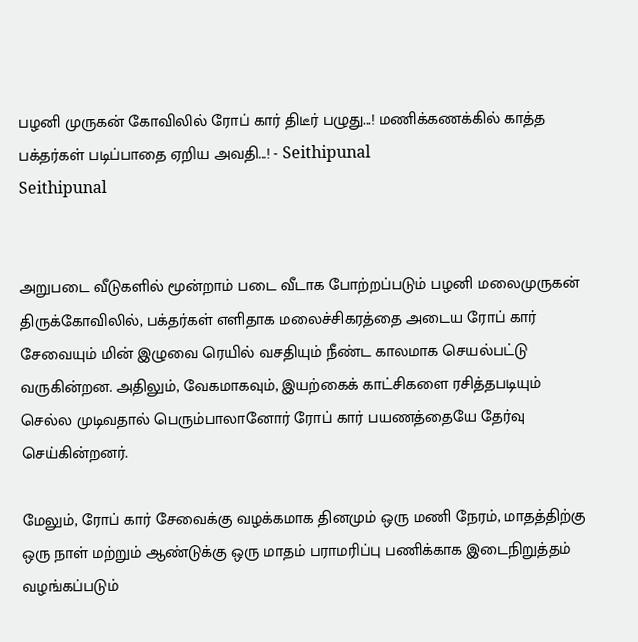பழனி முருகன் கோவிலில் ரோப் கார் திடீர் பழுது...! மணிக்கணக்கில் காத்த பக்தர்கள் படிப்பாதை ஏறிய அவதி...! - Seithipunal
Seithipunal


அறுபடை வீடுகளில் மூன்றாம் படை வீடாக போற்றப்படும் பழனி மலைமுருகன் திருக்கோவிலில், பக்தர்கள் எளிதாக மலைச்சிகரத்தை அடைய ரோப் கார் சேவையும் மின் இழுவை ரெயில் வசதியும் நீண்ட காலமாக செயல்பட்டு வருகின்றன. அதிலும், வேகமாகவும், இயற்கைக் காட்சிகளை ரசித்தபடியும் செல்ல முடிவதால் பெரும்பாலானோர் ரோப் கார் பயணத்தையே தேர்வு செய்கின்றனர்.

மேலும், ரோப் கார் சேவைக்கு வழக்கமாக தினமும் ஒரு மணி நேரம், மாதத்திற்கு ஒரு நாள் மற்றும் ஆண்டுக்கு ஒரு மாதம் பராமரிப்பு பணிக்காக இடைநிறுத்தம் வழங்கப்படும்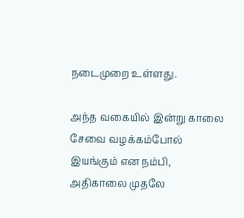நடைமுறை உள்ளது.

அந்த வகையில் இன்று காலை சேவை வழக்கம்போல் இயங்கும் என நம்பி, அதிகாலை முதலே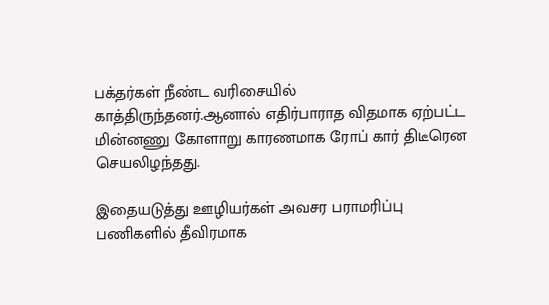பக்தர்கள் நீண்ட வரிசையில் காத்திருந்தனர்.ஆனால் எதிர்பாராத விதமாக ஏற்பட்ட மின்னணு கோளாறு காரணமாக ரோப் கார் திடீரென செயலிழந்தது.

இதையடுத்து ஊழியர்கள் அவசர பராமரிப்பு பணிகளில் தீவிரமாக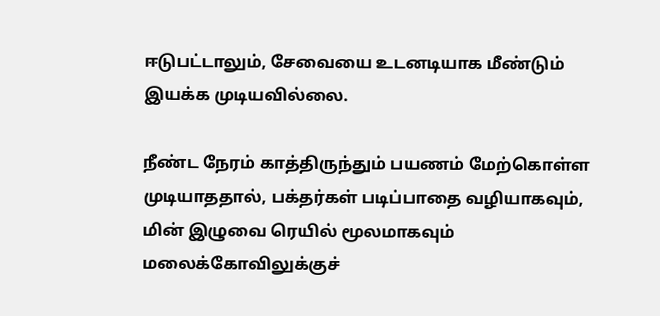ஈடுபட்டாலும், சேவையை உடனடியாக மீண்டும் இயக்க முடியவில்லை.

நீண்ட நேரம் காத்திருந்தும் பயணம் மேற்கொள்ள முடியாததால், பக்தர்கள் படிப்பாதை வழியாகவும், மின் இழுவை ரெயில் மூலமாகவும் மலைக்கோவிலுக்குச்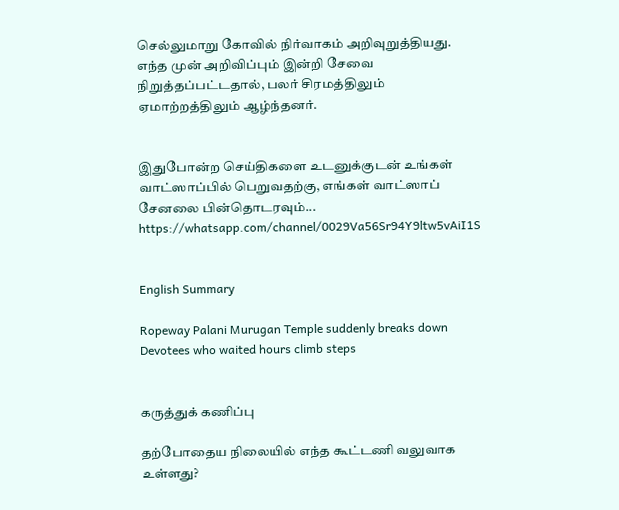செல்லுமாறு கோவில் நிர்வாகம் அறிவுறுத்தியது. எந்த முன் அறிவிப்பும் இன்றி சேவை நிறுத்தப்பட்டதால், பலர் சிரமத்திலும் ஏமாற்றத்திலும் ஆழ்ந்தனர்.


இதுபோன்ற செய்திகளை உடனுக்குடன் உங்கள் வாட்ஸாப்பில் பெறுவதற்கு, எங்கள் வாட்ஸாப் சேனலை பின்தொடரவும்... https://whatsapp.com/channel/0029Va56Sr94Y9ltw5vAiI1S


English Summary

Ropeway Palani Murugan Temple suddenly breaks down Devotees who waited hours climb steps


கருத்துக் கணிப்பு

தற்போதைய நிலையில் எந்த கூட்டணி வலுவாக உள்ளது?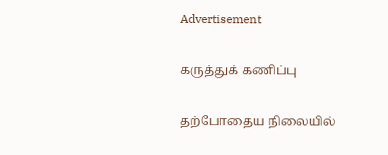Advertisement

கருத்துக் கணிப்பு

தற்போதைய நிலையில்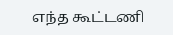எந்த கூட்டணி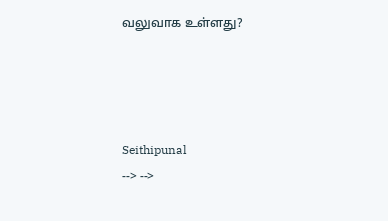வலுவாக உள்ளது?




Seithipunal
--> -->